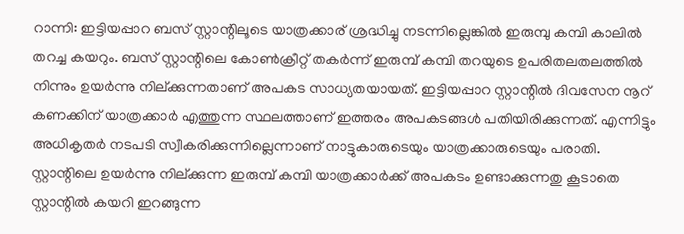റാന്നി: ഇട്ടിയപ്പാറ ബസ് സ്റ്റാന്റിലൂടെ യാത്രക്കാര് ശ്രദ്ധിച്ചു നടന്നില്ലെങ്കിൽ ഇരുമ്പു കമ്പി കാലിൽ തറച്ച കയറും. ബസ് സ്റ്റാന്റിലെ കോൺക്രീറ്റ് തകർന്ന് ഇരുമ്പ് കമ്പി തറയുടെ ഉപരിതലതലത്തിൽ നിന്നും ഉയർന്നു നില്ക്കുന്നതാണ് അപകട സാധ്യതയായത്. ഇട്ടിയപ്പാറ സ്റ്റാന്റിൽ ദിവസേന നൂറ് കണക്കിന് യാത്രക്കാർ എത്തുന്ന സ്ഥലത്താണ് ഇത്തരം അപകടങ്ങൾ പതിയിരിക്കുന്നത്. എന്നിട്ടും അധികൃതർ നടപടി സ്വീകരിക്കുന്നില്ലെന്നാണ് നാട്ടുകാരുടെയും യാത്രക്കാരുടെയും പരാതി. സ്റ്റാന്റിലെ ഉയർന്നു നില്ക്കുന്ന ഇരുമ്പ് കമ്പി യാത്രക്കാർക്ക് അപകടം ഉണ്ടാക്കുന്നതു കൂടാതെ സ്റ്റാന്റിൽ കയറി ഇറങ്ങുന്ന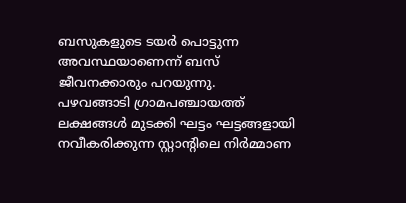ബസുകളുടെ ടയർ പൊട്ടുന്ന അവസ്ഥയാണെന്ന് ബസ് ജീവനക്കാരും പറയുന്നു.
പഴവങ്ങാടി ഗ്രാമപഞ്ചായത്ത് ലക്ഷങ്ങൾ മുടക്കി ഘട്ടം ഘട്ടങ്ങളായി നവീകരിക്കുന്ന സ്റ്റാന്റിലെ നിർമ്മാണ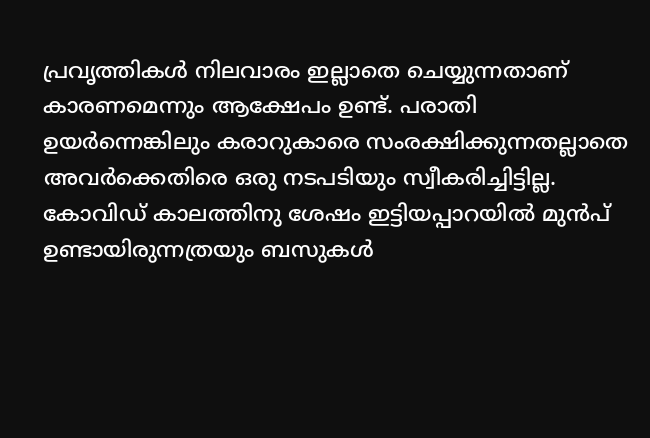പ്രവൃത്തികൾ നിലവാരം ഇല്ലാതെ ചെയ്യുന്നതാണ് കാരണമെന്നും ആക്ഷേപം ഉണ്ട്. പരാതി ഉയർന്നെങ്കിലും കരാറുകാരെ സംരക്ഷിക്കുന്നതല്ലാതെ അവർക്കെതിരെ ഒരു നടപടിയും സ്വീകരിച്ചിട്ടില്ല. കോവിഡ് കാലത്തിനു ശേഷം ഇട്ടിയപ്പാറയിൽ മുൻപ് ഉണ്ടായിരുന്നത്രയും ബസുകൾ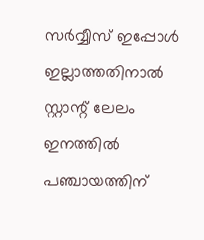സർവ്വീസ് ഇപ്പോൾ ഇല്ലാത്തതിനാൽ സ്റ്റാന്റ് ലേലം ഇനത്തിൽ പഞ്ചായത്തിന്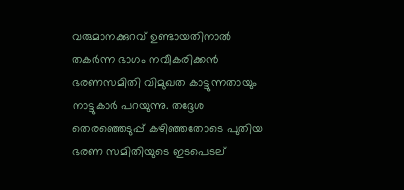വരുമാനക്കുറവ് ഉണ്ടായതിനാൽ തകർന്ന ഭാഗം നവീകരിക്കൻ ഭരണസമിതി വിമുഖത കാട്ടുന്നതായും നാട്ടുകാർ പറയുന്നു. തദ്ദേശ തെരഞ്ഞെടുപ്പ് കഴിഞ്ഞതോടെ പുതിയ ഭരണ സമിതിയുടെ ഇടപെടല്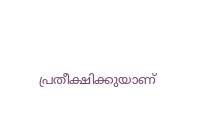പ്രതീക്ഷിക്കുയാണ്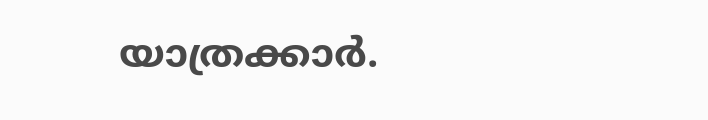യാത്രക്കാർ.